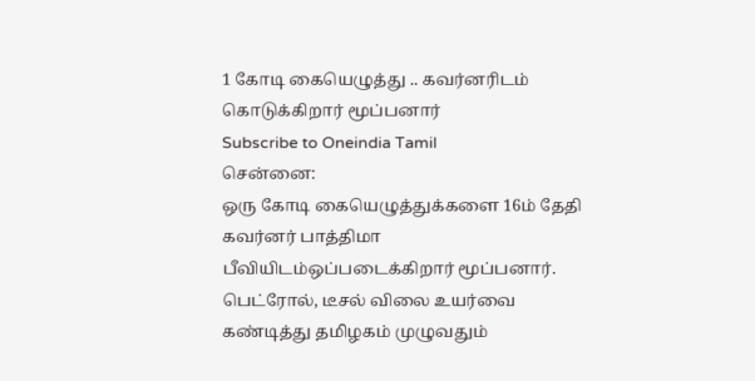1 கோடி கையெழுத்து .. கவர்னரிடம் கொடுக்கிறார் மூப்பனார்
Subscribe to Oneindia Tamil
சென்னை:
ஒரு கோடி கையெழுத்துக்களை 16ம் தேதி கவர்னர் பாத்திமா பீவியிடம்ஒப்படைக்கிறார் மூப்பனார்.
பெட்ரோல், டீசல் விலை உயர்வை கண்டித்து தமிழகம் முழுவதும்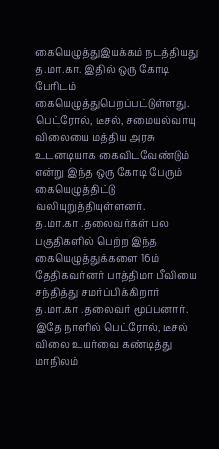கையெழுத்துஇயக்கம் நடத்தியது த.மா.கா. இதில் ஒரு கோடி பேரிடம் கையெழுத்துபெறப்பட்டுள்ளது.
பெட்ரோல், டீசல், சமையல்வாயு விலையை மத்திய அரசு உடனடியாக கைவிடவேண்டும் என்று இந்த ஒரு கோடி பேரும் கையெழுத்திட்டு வலியுறுத்தியுள்ளனர்.
த.மா.கா .தலைவர்கள் பல பகுதிகளில் பெற்ற இந்த கையெழுத்துக்களை 16ம் தேதிகவர்னர் பாத்திமா பீவியை சந்தித்து சமர்ப்பிக்கிறார் த.மா.கா .தலைவர் மூப்பனார்.
இதே நாளில் பெட்ரோல், டீசல் விலை உயர்வை கண்டித்து மாநிலம்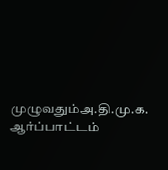முழுவதும்அ.தி.மு.க. ஆர்ப்பாட்டம்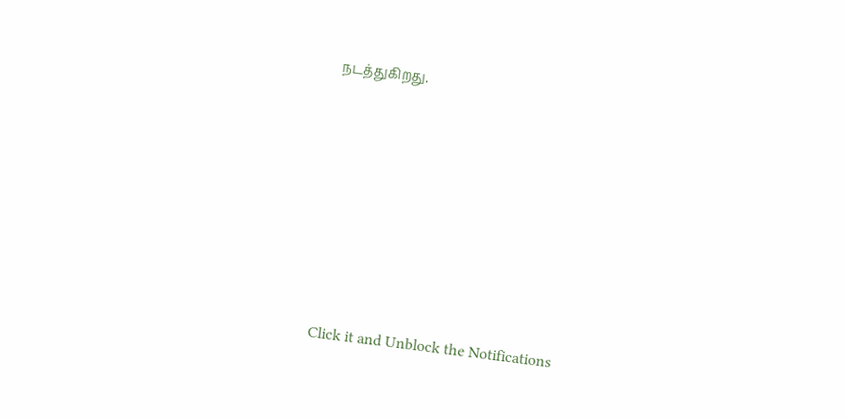நடத்துகிறது.












Click it and Unblock the Notifications